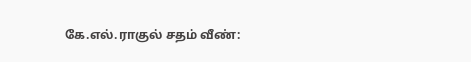கே.எல்.ராகுல் சதம் வீண்: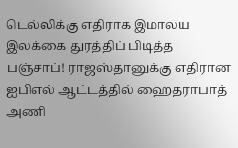டெல்லிக்கு எதிராக இமாலய இலக்கை துரத்திப் பிடித்த பஞ்சாப்! ராஜஸ்தானுக்கு எதிரான ஐபிஎல் ஆட்டத்தில் ஹைதராபாத் அணி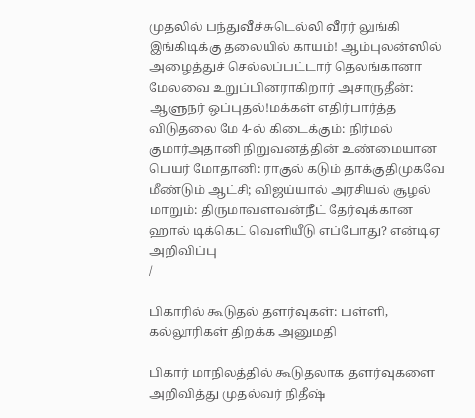முதலில் பந்துவீச்சுடெல்லி வீரர் லுங்கி இங்கிடிக்கு தலையில் காயம்! ஆம்புலன்ஸில் அழைத்துச் செல்லப்பட்டார் தெலங்கானா மேலவை உறுப்பினராகிறார் அசாருதீன்: ஆளுநர் ஒப்புதல்!மக்கள் எதிர்பார்த்த விடுதலை மே 4-ல் கிடைக்கும்: நிர்மல் குமார்அதானி நிறுவனத்தின் உண்மையான பெயர் மோதானி: ராகுல் கடும் தாக்குதிமுகவே மீண்டும் ஆட்சி; விஜய்யால் அரசியல் சூழல் மாறும்: திருமாவளவன்நீட் தேர்வுக்கான ஹால் டிக்கெட் வெளியீடு எப்போது? என்டிஏ அறிவிப்பு
/

பிகாரில் கூடுதல் தளர்வுகள்: பள்ளி, கல்லூரிகள் திறக்க அனுமதி

பிகார் மாநிலத்தில் கூடுதலாக தளர்வுகளை அறிவித்து முதல்வர் நிதீஷ்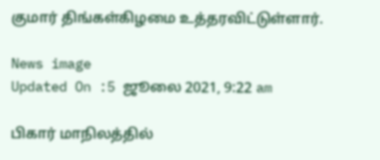குமார் திங்கள்கிழமை உத்தரவிட்டுள்ளார்.

News image
Updated On :5 ஜூலை 2021, 9:22 am

பிகார் மாநிலத்தில்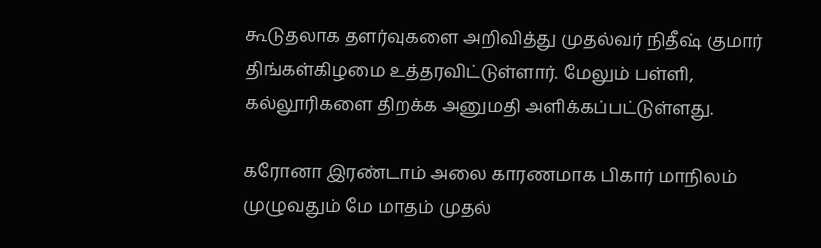கூடுதலாக தளர்வுகளை அறிவித்து முதல்வர் நிதீஷ் குமார் திங்கள்கிழமை உத்தரவிட்டுள்ளார். மேலும் பள்ளி, கல்லூரிகளை திறக்க அனுமதி அளிக்கப்பட்டுள்ளது.

கரோனா இரண்டாம் அலை காரணமாக பிகார் மாநிலம் முழுவதும் மே மாதம் முதல்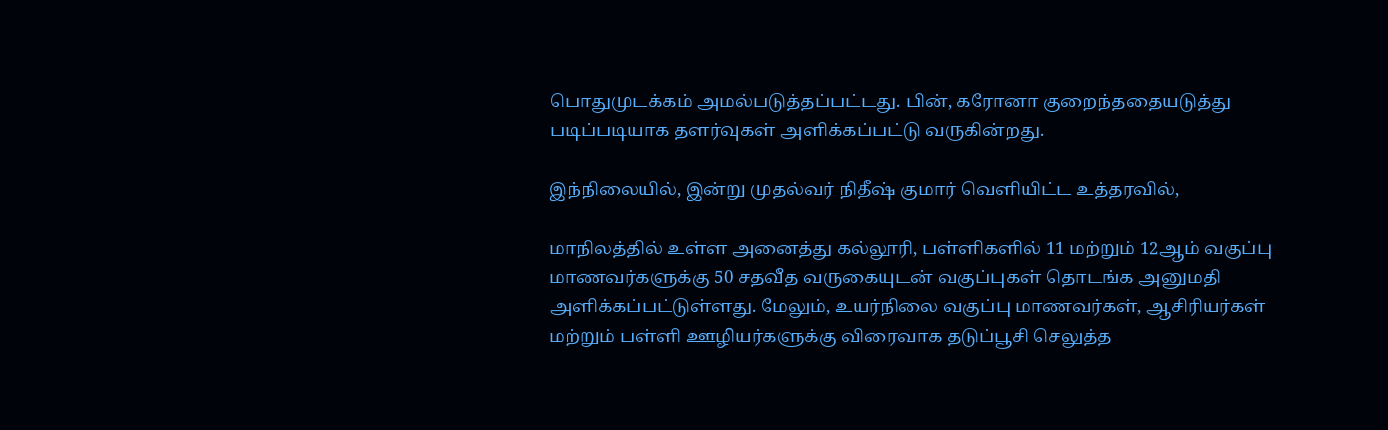பொதுமுடக்கம் அமல்படுத்தப்பட்டது. பின், கரோனா குறைந்ததையடுத்து படிப்படியாக தளர்வுகள் அளிக்கப்பட்டு வருகின்றது.

இந்நிலையில், இன்று முதல்வர் நிதீஷ் குமார் வெளியிட்ட உத்தரவில்,

மாநிலத்தில் உள்ள அனைத்து கல்லூரி, பள்ளிகளில் 11 மற்றும் 12ஆம் வகுப்பு மாணவர்களுக்கு 50 சதவீத வருகையுடன் வகுப்புகள் தொடங்க அனுமதி அளிக்கப்பட்டுள்ளது. மேலும், உயர்நிலை வகுப்பு மாணவர்கள், ஆசிரியர்கள் மற்றும் பள்ளி ஊழியர்களுக்கு விரைவாக தடுப்பூசி செலுத்த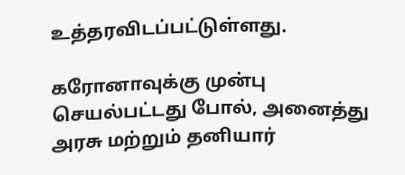உத்தரவிடப்பட்டுள்ளது.

கரோனாவுக்கு முன்பு செயல்பட்டது போல், அனைத்து அரசு மற்றும் தனியார்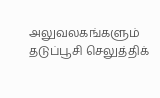அலுவலகங்களும் தடுப்பூசி செலுத்திக்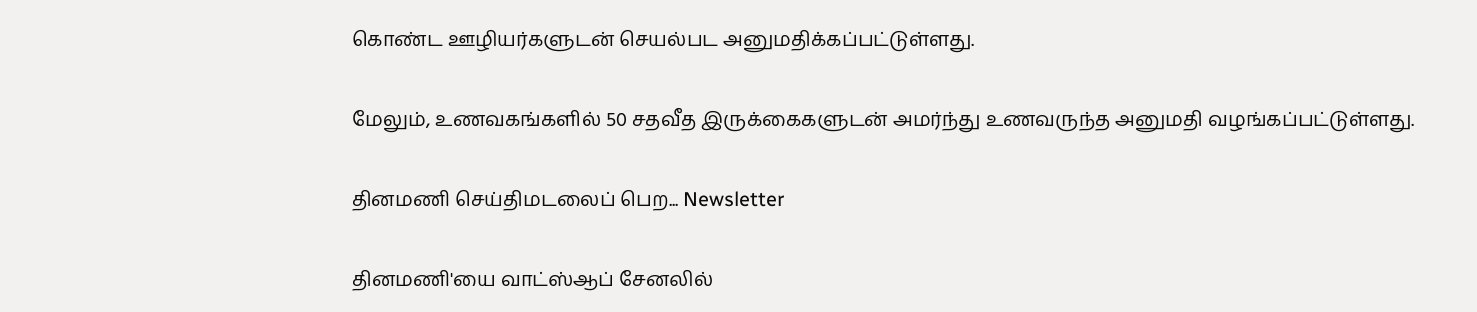கொண்ட ஊழியர்களுடன் செயல்பட அனுமதிக்கப்பட்டுள்ளது.

மேலும், உணவகங்களில் 50 சதவீத இருக்கைகளுடன் அமர்ந்து உணவருந்த அனுமதி வழங்கப்பட்டுள்ளது.

தினமணி செய்திமடலைப் பெற... Newsletter

தினமணி'யை வாட்ஸ்ஆப் சேனலில்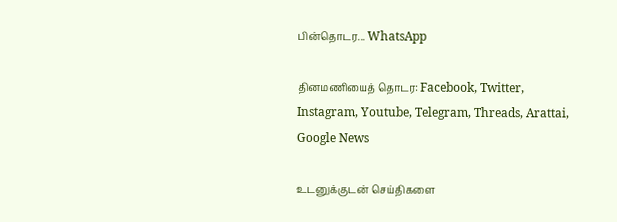பின்தொடர... WhatsApp

தினமணியைத் தொடர: Facebook, Twitter, Instagram, Youtube, Telegram, Threads, Arattai, Google News

உடனுக்குடன் செய்திகளை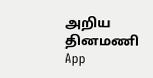அறிய தினமணி App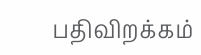பதிவிறக்கம்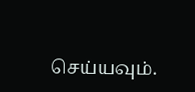செய்யவும்.